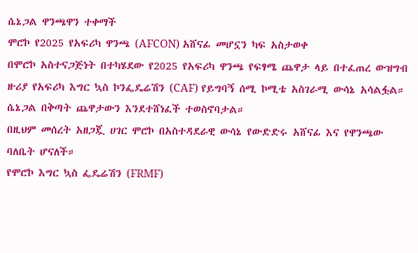ሴኔጋል ዋንጫዋን ተቀማች
ሞሮኮ የ2025 የአፍሪካ ዋንጫ (AFCON) አሸናፊ መሆኗን ካፍ አስታወቀ
በሞሮኮ አስተናጋጅነት በተካሄደው የ2025 የአፍሪካ ዋንጫ የፍፃሜ ጨዋታ ላይ በተፈጠረ ውዝግብ ዙሪያ የአፍሪካ እግር ኳስ ኮንፌዴሬሽን (CAF) የይግባኝ ሰሚ ኮሚቴ አስገራሚ ውሳኔ አሳልፏል። ሴኔጋል በቅጣት ጨዋታውን እንደተሸነፈች ተወስኖባታል።
በዚህም መሰረት አዘጋጇ ሀገር ሞሮኮ በአስተዳደራዊ ውሳኔ የውድድሩ አሸናፊ እና የዋንጫው ባለቤት ሆናለች።
የሞሮኮ እግር ኳስ ፌዴሬሽን (FRMF)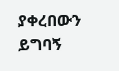ያቀረበውን ይግባኝ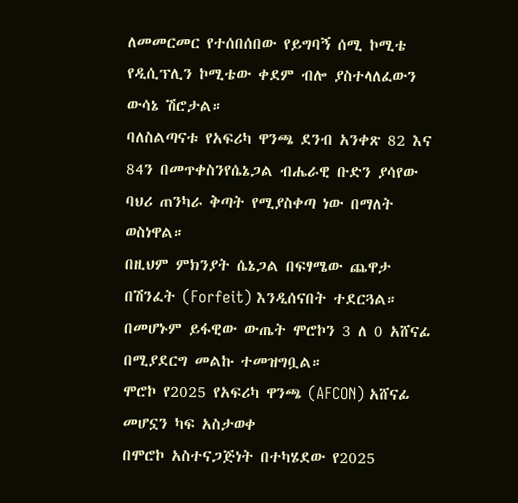ለመመርመር የተሰበሰበው የይግባኝ ሰሚ ኮሚቴ የዲሲፕሊን ኮሚቴው ቀደም ብሎ ያስተላለፈውን ውሳኔ ሽሮታል።
ባለስልጣናቱ የአፍሪካ ዋንጫ ደንብ አንቀጽ 82 እና 84ን በመጥቀስንየሴኔጋል ብሔራዊ ቡድን ያሳየው ባህሪ ጠንካራ ቅጣት የሚያስቀጣ ነው በማለት ወስነዋል።
በዚህም ምክንያት ሴኔጋል በፍፃሜው ጨዋታ በሽንፈት (Forfeit) እንዲሰናበት ተደርጓል። በመሆኑም ይፋዊው ውጤት ሞሮኮን 3 ለ 0 አሸናፊ በሚያደርግ መልኩ ተመዝግቧል።
ሞሮኮ የ2025 የአፍሪካ ዋንጫ (AFCON) አሸናፊ መሆኗን ካፍ አስታወቀ
በሞሮኮ አስተናጋጅነት በተካሄደው የ2025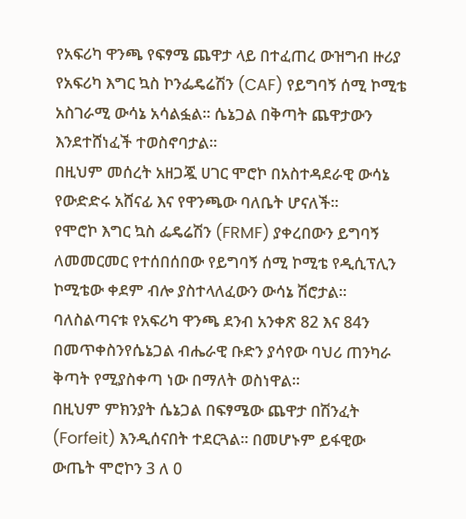የአፍሪካ ዋንጫ የፍፃሜ ጨዋታ ላይ በተፈጠረ ውዝግብ ዙሪያ የአፍሪካ እግር ኳስ ኮንፌዴሬሽን (CAF) የይግባኝ ሰሚ ኮሚቴ አስገራሚ ውሳኔ አሳልፏል። ሴኔጋል በቅጣት ጨዋታውን እንደተሸነፈች ተወስኖባታል።
በዚህም መሰረት አዘጋጇ ሀገር ሞሮኮ በአስተዳደራዊ ውሳኔ የውድድሩ አሸናፊ እና የዋንጫው ባለቤት ሆናለች።
የሞሮኮ እግር ኳስ ፌዴሬሽን (FRMF) ያቀረበውን ይግባኝ ለመመርመር የተሰበሰበው የይግባኝ ሰሚ ኮሚቴ የዲሲፕሊን ኮሚቴው ቀደም ብሎ ያስተላለፈውን ውሳኔ ሽሮታል።
ባለስልጣናቱ የአፍሪካ ዋንጫ ደንብ አንቀጽ 82 እና 84ን በመጥቀስንየሴኔጋል ብሔራዊ ቡድን ያሳየው ባህሪ ጠንካራ ቅጣት የሚያስቀጣ ነው በማለት ወስነዋል።
በዚህም ምክንያት ሴኔጋል በፍፃሜው ጨዋታ በሽንፈት (Forfeit) እንዲሰናበት ተደርጓል። በመሆኑም ይፋዊው ውጤት ሞሮኮን 3 ለ 0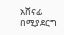አሸናፊ በሚያደርግ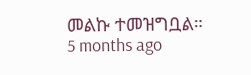መልኩ ተመዝግቧል።
5 months ago